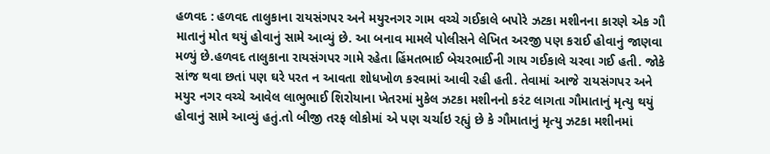હળવદ : હળવદ તાલુકાના રાયસંગપર અને મયુરનગર ગામ વચ્ચે ગઈકાલે બપોરે ઝટકા મશીનના કારણે એક ગૌ માતાનું મોત થયું હોવાનું સામે આવ્યું છે. આ બનાવ મામલે પોલીસને લેખિત અરજી પણ કરાઈ હોવાનું જાણવા મળ્યું છે.હળવદ તાલુકાના રાયસંગપર ગામે રહેતા હિંમતભાઈ બેચરભાઈની ગાય ગઈકાલે ચરવા ગઈ હતી. જોકે સાંજ થવા છતાં પણ ઘરે પરત ન આવતા શોધખોળ કરવામાં આવી રહી હતી. તેવામાં આજે રાયસંગપર અને મયુર નગર વચ્ચે આવેલ લાભુભાઈ શિરોયાના ખેતરમાં મુકેલ ઝટકા મશીનનો કરંટ લાગતા ગૌમાતાનું મૃત્યુ થયું હોવાનું સામે આવ્યું હતું.તો બીજી તરફ લોકોમાં એ પણ ચર્ચાઇ રહ્યું છે કે ગૌમાતાનું મૃત્યુ ઝટકા મશીનમાં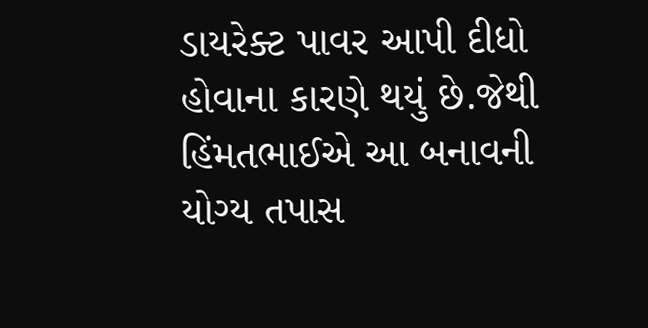ડાયરેક્ટ પાવર આપી દીધો હોવાના કારણે થયું છે.જેથી હિંમતભાઈએ આ બનાવની યોગ્ય તપાસ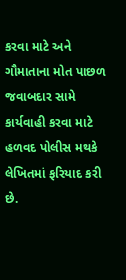કરવા માટે અને ગૌમાતાના મોત પાછળ જવાબદાર સામે કાર્યવાહી કરવા માટે હળવદ પોલીસ મથકે લેખિતમાં ફરિયાદ કરી છે.